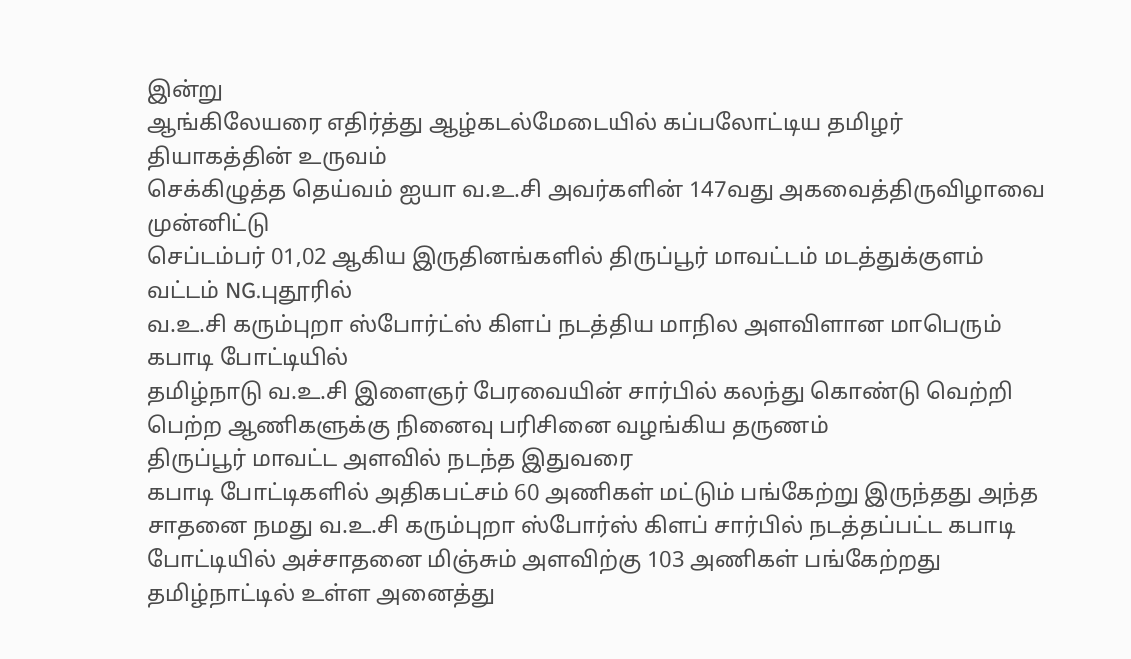இன்று
ஆங்கிலேயரை எதிர்த்து ஆழ்கடல்மேடையில் கப்பலோட்டிய தமிழர் தியாகத்தின் உருவம்
செக்கிழுத்த தெய்வம் ஐயா வ.உ.சி அவர்களின் 147வது அகவைத்திருவிழாவை முன்னிட்டு
செப்டம்பர் 01,02 ஆகிய இருதினங்களில் திருப்பூர் மாவட்டம் மடத்துக்குளம் வட்டம் NG.புதூரில்
வ.உ.சி கரும்புறா ஸ்போர்ட்ஸ் கிளப் நடத்திய மாநில அளவிளான மாபெரும் கபாடி போட்டியில்
தமிழ்நாடு வ.உ.சி இளைஞர் பேரவையின் சார்பில் கலந்து கொண்டு வெற்றி பெற்ற ஆணிகளுக்கு நினைவு பரிசினை வழங்கிய தருணம்
திருப்பூர் மாவட்ட அளவில் நடந்த இதுவரை
கபாடி போட்டிகளில் அதிகபட்சம் 60 அணிகள் மட்டும் பங்கேற்று இருந்தது அந்த சாதனை நமது வ.உ.சி கரும்புறா ஸ்போர்ஸ் கிளப் சார்பில் நடத்தப்பட்ட கபாடி போட்டியில் அச்சாதனை மிஞ்சும் அளவிற்கு 103 அணிகள் பங்கேற்றது தமிழ்நாட்டில் உள்ள அனைத்து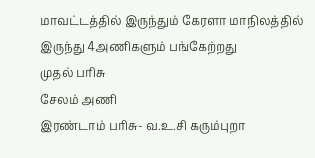மாவட்டத்தில் இருந்தும் கேரளா மாநிலத்தில் இருந்து 4அணிகளும் பங்கேற்றது
முதல் பரிசு
சேலம் அணி
இரண்டாம் பரிசு- வ.உ.சி கரும்புறா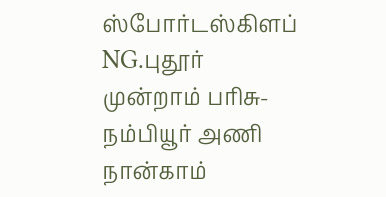ஸ்போர்டஸ்கிளப் NG.புதூர்
முன்றாம் பரிசு- நம்பியூர் அணி
நான்காம்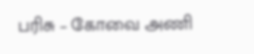பரிசு – கோவை அணி